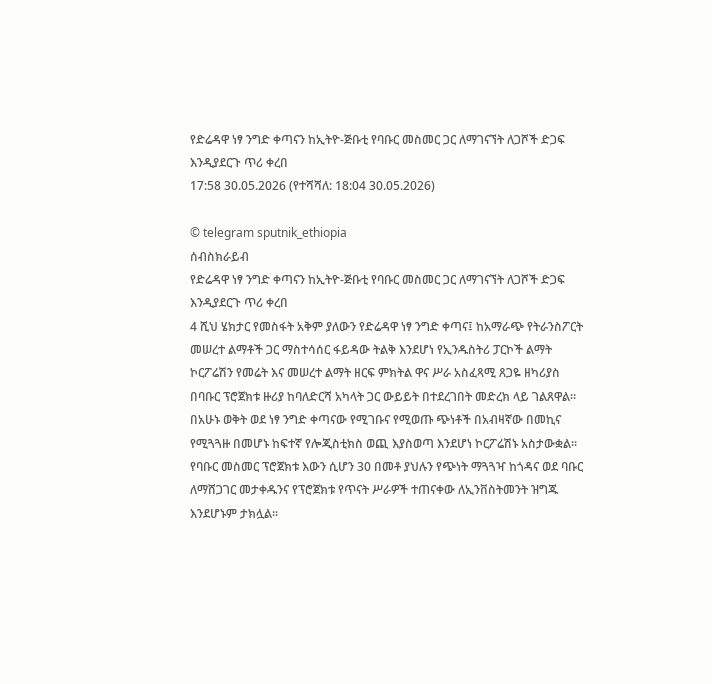የድሬዳዋ ነፃ ንግድ ቀጣናን ከኢትዮ-ጅቡቲ የባቡር መስመር ጋር ለማገናኘት ለጋሾች ድጋፍ እንዲያደርጉ ጥሪ ቀረበ
17:58 30.05.2026 (የተሻሻለ: 18:04 30.05.2026)

© telegram sputnik_ethiopia
ሰብስክራይብ
የድሬዳዋ ነፃ ንግድ ቀጣናን ከኢትዮ-ጅቡቲ የባቡር መስመር ጋር ለማገናኘት ለጋሾች ድጋፍ እንዲያደርጉ ጥሪ ቀረበ
4 ሺህ ሄክታር የመስፋት አቅም ያለውን የድሬዳዋ ነፃ ንግድ ቀጣና፤ ከአማራጭ የትራንስፖርት መሠረተ ልማቶች ጋር ማስተሳሰር ፋይዳው ትልቅ እንደሆነ የኢንዱስትሪ ፓርኮች ልማት ኮርፖሬሽን የመሬት እና መሠረተ ልማት ዘርፍ ምክትል ዋና ሥራ አስፈጻሚ ጸጋዬ ዘካሪያስ በባቡር ፕሮጀክቱ ዙሪያ ከባለድርሻ አካላት ጋር ውይይት በተደረገበት መድረክ ላይ ገልጸዋል።
በአሁኑ ወቅት ወደ ነፃ ንግድ ቀጣናው የሚገቡና የሚወጡ ጭነቶች በአብዛኛው በመኪና የሚጓጓዙ በመሆኑ ከፍተኛ የሎጂስቲክስ ወጪ እያስወጣ እንደሆነ ኮርፖሬሽኑ አስታውቋል።
የባቡር መስመር ፕሮጀክቱ እውን ሲሆን 30 በመቶ ያህሉን የጭነት ማጓጓዣ ከጎዳና ወደ ባቡር ለማሸጋገር መታቀዱንና የፕሮጀክቱ የጥናት ሥራዎች ተጠናቀው ለኢንቨስትመንት ዝግጁ እንደሆኑም ታክሏል።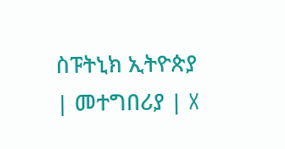ስፑትኒክ ኢትዮጵያ | መተግበሪያ | X